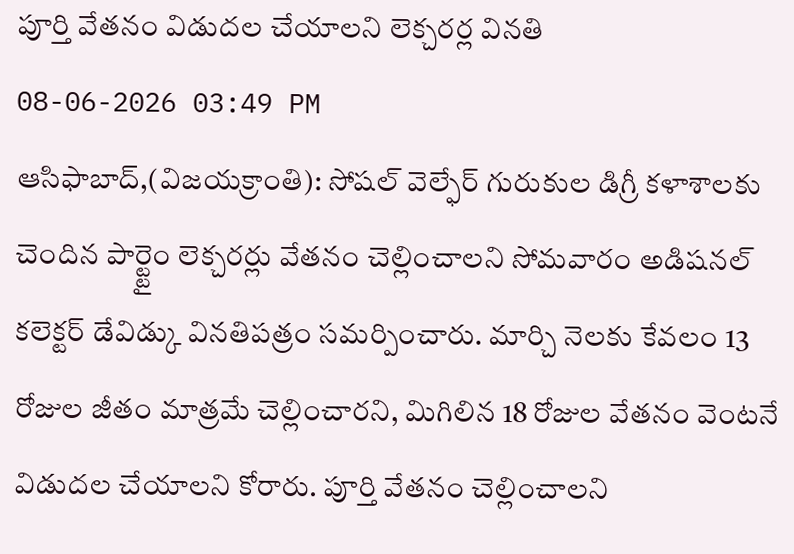పూర్తి వేతనం విడుదల చేయాలని లెక్చరర్ల వినతి
08-06-2026 03:49 PM
ఆసిఫాబాద్,(విజయక్రాంతి): సోషల్ వెల్ఫేర్ గురుకుల డిగ్రీ కళాశాలకు చెందిన పార్ట్టైం లెక్చరర్లు వేతనం చెల్లించాలని సోమవారం అడిషనల్ కలెక్టర్ డేవిడ్కు వినతిపత్రం సమర్పించారు. మార్చి నెలకు కేవలం 13 రోజుల జీతం మాత్రమే చెల్లించారని, మిగిలిన 18 రోజుల వేతనం వెంటనే విడుదల చేయాలని కోరారు. పూర్తి వేతనం చెల్లించాలని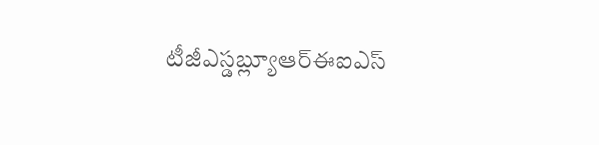టీజీఎస్డబ్ల్యూఆర్ఈఐఎస్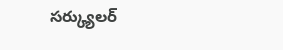సర్క్యులర్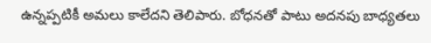ఉన్నప్పటికీ అమలు కాలేదని తెలిపారు. బోధనతో పాటు అదనపు బాధ్యతలు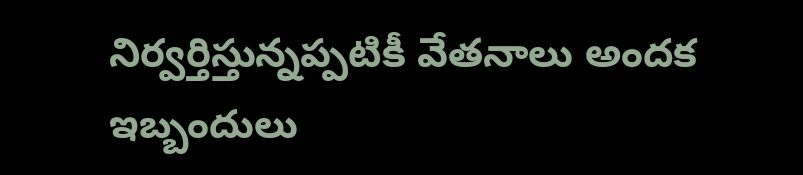నిర్వర్తిస్తున్నప్పటికీ వేతనాలు అందక ఇబ్బందులు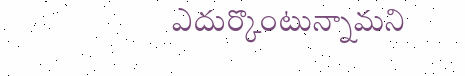ఎదుర్కొంటున్నామని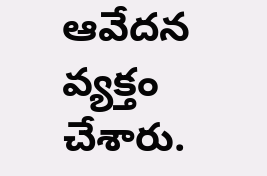ఆవేదన వ్యక్తం చేశారు.